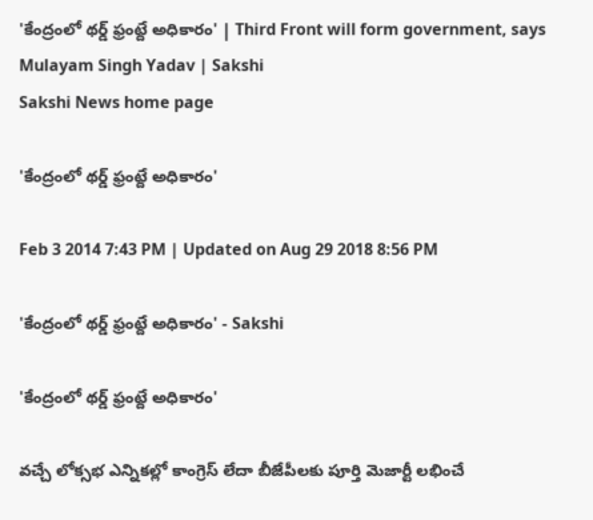'కేంద్రంలో థర్డ్ ఫ్రంట్దే అధికారం' | Third Front will form government, says Mulayam Singh Yadav | Sakshi
Sakshi News home page

'కేంద్రంలో థర్డ్ ఫ్రంట్దే అధికారం'

Feb 3 2014 7:43 PM | Updated on Aug 29 2018 8:56 PM

'కేంద్రంలో థర్డ్ ఫ్రంట్దే అధికారం' - Sakshi

'కేంద్రంలో థర్డ్ ఫ్రంట్దే అధికారం'

వచ్చే లోక్సభ ఎన్నికల్లో కాంగ్రెస్ లేదా బీజేపీలకు పూర్తి మెజార్టీ లభించే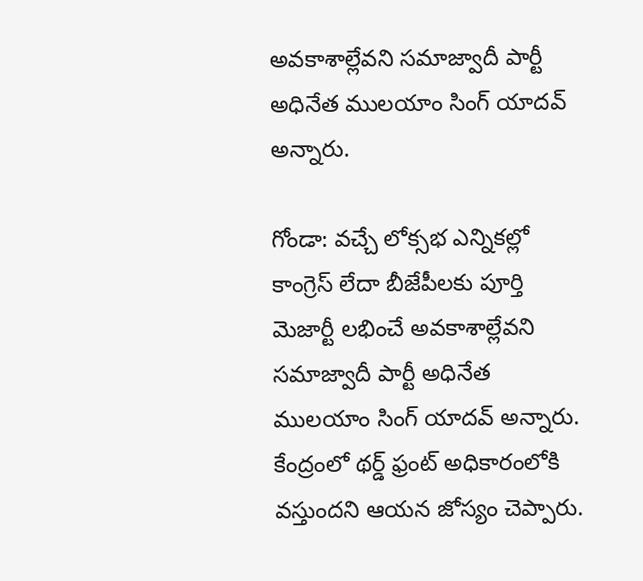అవకాశాల్లేవని సమాజ్వాదీ పార్టీ అధినేత ములయాం సింగ్ యాదవ్ అన్నారు.

గోండా: వచ్చే లోక్సభ ఎన్నికల్లో కాంగ్రెస్ లేదా బీజేపీలకు పూర్తి మెజార్టీ లభించే అవకాశాల్లేవని సమాజ్వాదీ పార్టీ అధినేత ములయాం సింగ్ యాదవ్ అన్నారు. కేంద్రంలో థర్డ్ ఫ్రంట్ అధికారంలోకి వస్తుందని ఆయన జోస్యం చెప్పారు.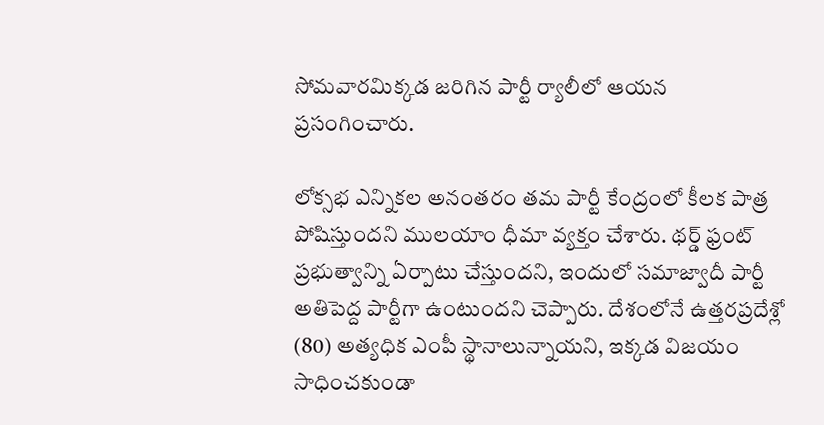సోమవారమిక్కడ జరిగిన పార్టీ ర్యాలీలో ఆయన ప్రసంగించారు.

లోక్సభ ఎన్నికల అనంతరం తమ పార్టీ కేంద్రంలో కీలక పాత్ర పోషిస్తుందని ములయాం ధీమా వ్యక్తం చేశారు. థర్డ్ ఫ్రంట్ ప్రభుత్వాన్ని ఏర్పాటు చేస్తుందని, ఇందులో సమాజ్వాదీ పార్టీ అతిపెద్ద పార్టీగా ఉంటుందని చెప్పారు. దేశంలోనే ఉత్తరప్రదేశ్లో (80) అత్యధిక ఎంపీ స్థానాలున్నాయని, ఇక్కడ విజయం సాధించకుండా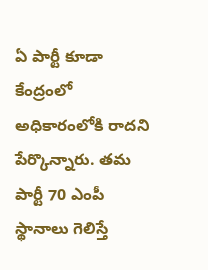ఏ పార్టీ కూడా కేంద్రంలో అధికారంలోకి రాదని పేర్కొన్నారు. తమ పార్టీ 70 ఎంపీ స్థానాలు గెలిస్తే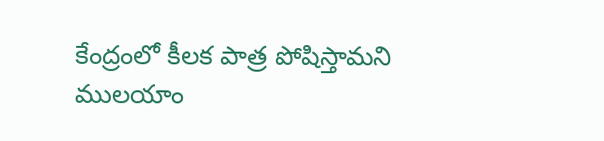కేంద్రంలో కీలక పాత్ర పోషిస్తామని ములయాం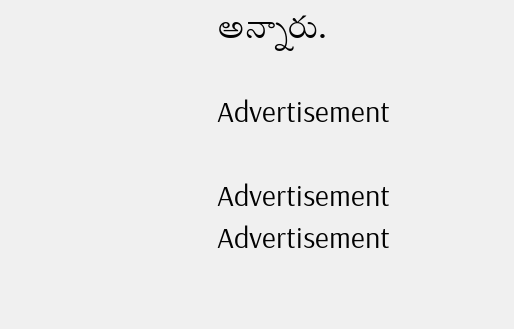అన్నారు.

Advertisement

Advertisement
Advertisement